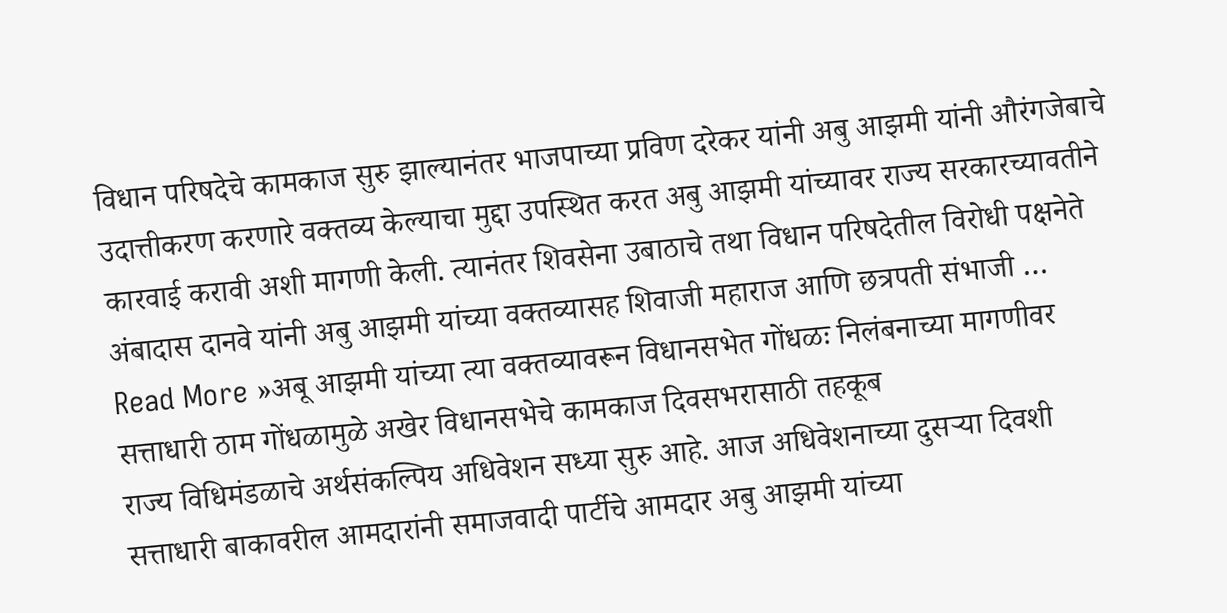विधान परिषदेचे कामकाज सुरु झाल्यानंतर भाजपाच्या प्रविण दरेकर यांनी अबु आझमी यांनी औरंगजेबाचे उदात्तीकरण करणारे वक्तव्य केल्याचा मुद्दा उपस्थित करत अबु आझमी यांच्यावर राज्य सरकारच्यावतीने कारवाई करावी अशी मागणी केली. त्यानंतर शिवसेना उबाठाचे तथा विधान परिषदेतील विरोधी पक्षनेते अंबादास दानवे यांनी अबु आझमी यांच्या वक्तव्यासह शिवाजी महाराज आणि छत्रपती संभाजी …
Read More »अबू आझमी यांच्या त्या वक्तव्यावरून विधानसभेत गोंधळः निलंबनाच्या मागणीवर सत्ताधारी ठाम गोंधळामुळे अखेर विधानसभेचे कामकाज दिवसभरासाठी तहकूब
राज्य विधिमंडळाचे अर्थसंकल्पिय अधिवेशन सध्या सुरु आहे. आज अधिवेशनाच्या दुसऱ्या दिवशी सत्ताधारी बाकावरील आमदारांनी समाजवादी पार्टीचे आमदार अबु आझमी यांच्या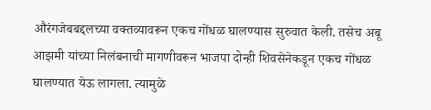औरंगजेबबद्दलच्या वक्तव्यावरून एकच गोंधळ घालण्यास सुरुवात केली. तसेच अबू आझमी यांच्या निलंबनाची मागणीवरून भाजपा दोन्ही शिवसेनेकडून एकच गोंधळ घालण्यात येऊ लागला. त्यामुळे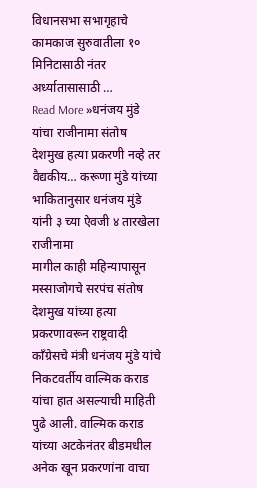विधानसभा सभागृहाचे कामकाज सुरुवातीला १० मिनिटासाठी नंतर अर्ध्यातासासाठी …
Read More »धनंजय मुंडे यांचा राजीनामा संतोष देशमुख हत्या प्रकरणी नव्हे तर वैद्यकीय… करूणा मुंडे यांच्या भाकितानुसार धनंजय मुंडे यांनी ३ च्या ऐवजी ४ तारखेला राजीनामा
मागील काही महिन्यापासून मस्साजोगचे सरपंच संतोष देशमुख यांच्या हत्या प्रकरणावरून राष्ट्रवादी काँग्रेसचे मंत्री धनंजय मुंडे यांचे निकटवर्तीय वाल्मिक कराड यांचा हात असल्याची माहिती पुढे आली. वाल्मिक कराड यांच्या अटकेनंतर बीडमधील अनेक खून प्रकरणांना वाचा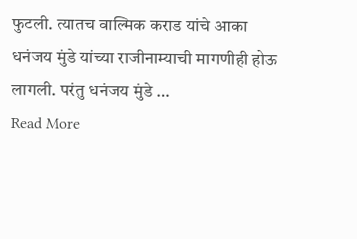फुटली. त्यातच वाल्मिक कराड यांचे आका धनंजय मुंडे यांच्या राजीनाम्याची मागणीही होऊ लागली. परंतु धनंजय मुंडे …
Read More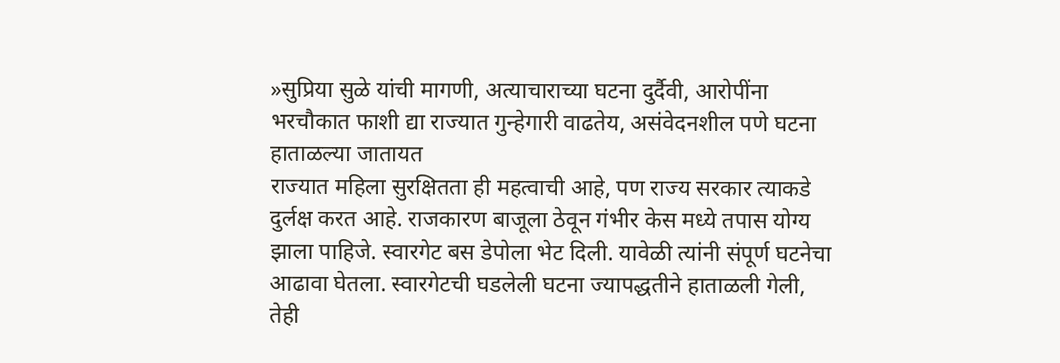»सुप्रिया सुळे यांची मागणी, अत्याचाराच्या घटना दुर्दैवी, आरोपींना भरचौकात फाशी द्या राज्यात गुन्हेगारी वाढतेय, असंवेदनशील पणे घटना हाताळल्या जातायत
राज्यात महिला सुरक्षितता ही महत्वाची आहे, पण राज्य सरकार त्याकडे दुर्लक्ष करत आहे. राजकारण बाजूला ठेवून गंभीर केस मध्ये तपास योग्य झाला पाहिजे. स्वारगेट बस डेपोला भेट दिली. यावेळी त्यांनी संपूर्ण घटनेचा आढावा घेतला. स्वारगेटची घडलेली घटना ज्यापद्धतीने हाताळली गेली, तेही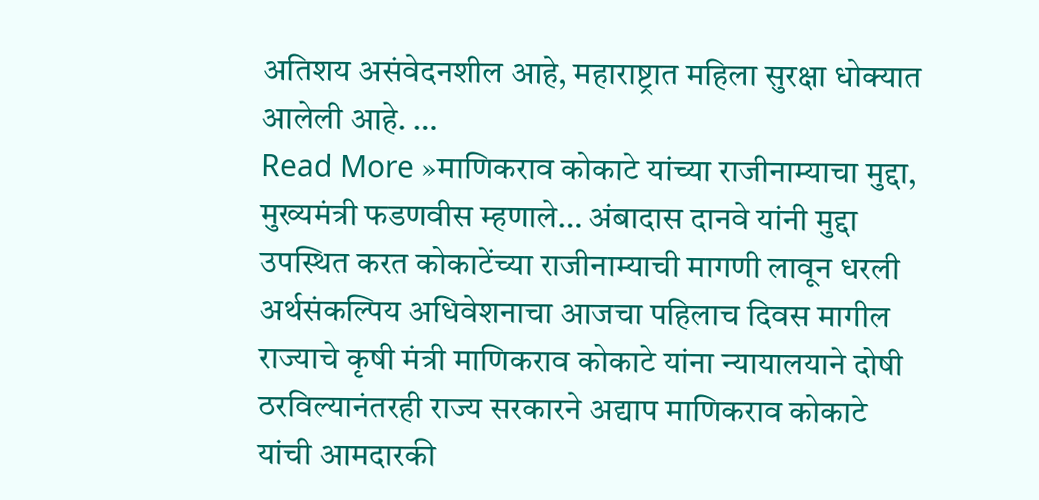अतिशय असंवेदनशील आहे, महाराष्ट्रात महिला सुरक्षा धोक्यात आलेली आहे. …
Read More »माणिकराव कोकाटे यांच्या राजीनाम्याचा मुद्दा, मुख्यमंत्री फडणवीस म्हणाले… अंबादास दानवे यांनी मुद्दा उपस्थित करत कोकाटेंच्या राजीनाम्याची मागणी लावून धरली
अर्थसंकल्पिय अधिवेशनाचा आजचा पहिलाच दिवस मागील राज्याचे कृषी मंत्री माणिकराव कोकाटे यांना न्यायालयाने दोषी ठरविल्यानंतरही राज्य सरकारने अद्याप माणिकराव कोकाटे यांची आमदारकी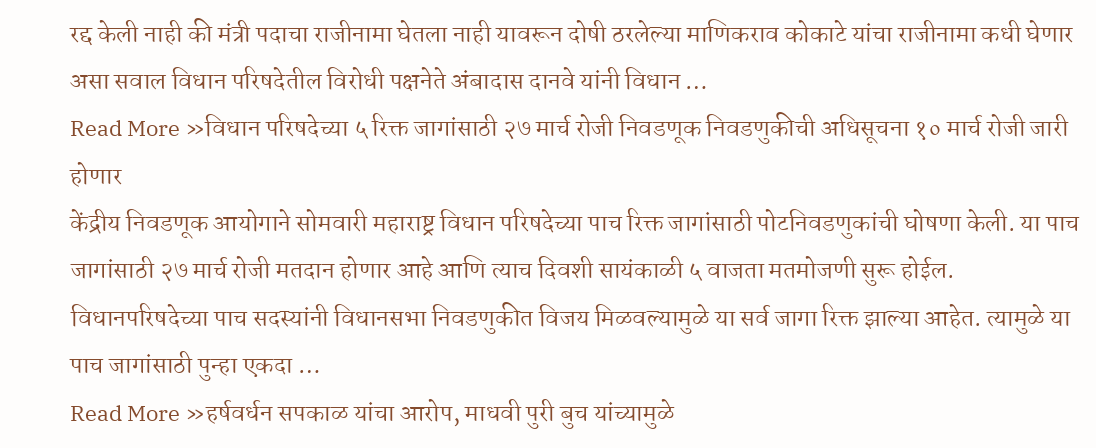रद्द केली नाही की मंत्री पदाचा राजीनामा घेतला नाही यावरून दोषी ठरलेल्या माणिकराव कोकाटे यांचा राजीनामा कधी घेणार असा सवाल विधान परिषदेतील विरोधी पक्षनेते अंबादास दानवे यांनी विधान …
Read More »विधान परिषदेच्या ५ रिक्त जागांसाठी २७ मार्च रोजी निवडणूक निवडणुकीची अधिसूचना १० मार्च रोजी जारी होणार
केंद्रीय निवडणूक आयोगाने सोमवारी महाराष्ट्र विधान परिषदेच्या पाच रिक्त जागांसाठी पोटनिवडणुकांची घोषणा केली. या पाच जागांसाठी २७ मार्च रोजी मतदान होणार आहे आणि त्याच दिवशी सायंकाळी ५ वाजता मतमोजणी सुरू होईल. विधानपरिषदेच्या पाच सदस्यांनी विधानसभा निवडणुकीत विजय मिळवल्यामुळे या सर्व जागा रिक्त झाल्या आहेत. त्यामुळे या पाच जागांसाठी पुन्हा एकदा …
Read More »हर्षवर्धन सपकाळ यांचा आरोप, माधवी पुरी बुच यांच्यामुळे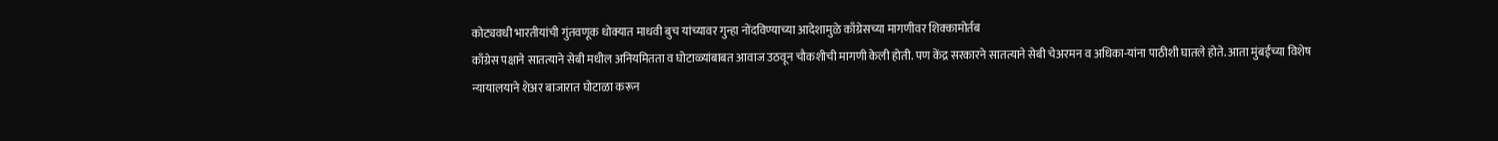कोट्यवधी भारतीयांची गुंतवणूक धोक्यात माधवी बुच यांच्यावर गुन्हा नोंदविण्याच्या आदेशामुळे काँग्रेसच्या मागणीवर शिक्कामोर्तब
काँग्रेस पक्षाने सातत्याने सेबी मधील अनियमितता व घोटाळ्यांबाबत आवाज उठवून चौकशीची मागणी केली होती. पण केंद्र सरकारने सातत्याने सेबी चेअरमन व अधिका-यांना पाठीशी घातले होते. आता मुंबईच्या विशेष न्यायालयाने शेअर बाजारात घोटाळा करून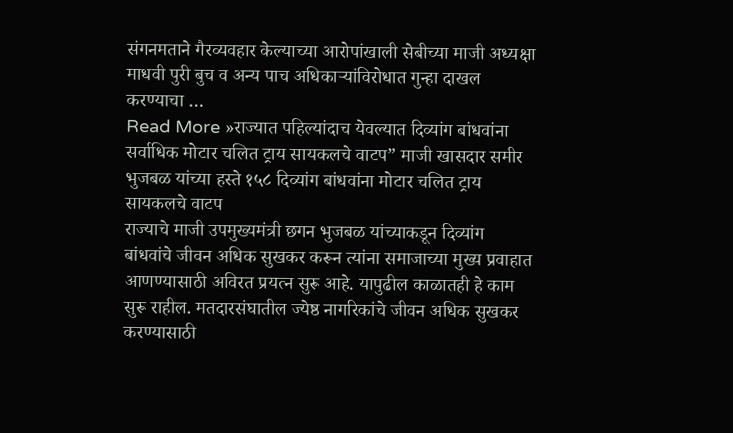संगनमताने गैरव्यवहार केल्याच्या आरोपांखाली सेबीच्या माजी अध्यक्षा माधवी पुरी बुच व अन्य पाच अधिकाऱ्यांविरोधात गुन्हा दाखल करण्याचा …
Read More »राज्यात पहिल्यांदाच येवल्यात दिव्यांग बांधवांना सर्वाधिक मोटार चलित ट्राय सायकलचे वाटप” माजी खासदार समीर भुजबळ यांच्या हस्ते १५८ दिव्यांग बांधवांना मोटार चलित ट्राय सायकलचे वाटप
राज्याचे माजी उपमुख्यमंत्री छगन भुजबळ यांच्याकडून दिव्यांग बांधवांचे जीवन अधिक सुखकर करून त्यांना समाजाच्या मुख्य प्रवाहात आणण्यासाठी अविरत प्रयत्न सुरू आहे. यापुढील काळातही हे काम सुरू राहील. मतदारसंघातील ज्येष्ठ नागरिकांचे जीवन अधिक सुखकर करण्यासाठी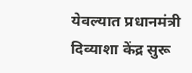येवल्यात प्रधानमंत्री दिव्याशा केंद्र सुरू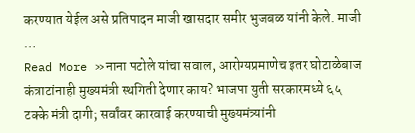करण्यात येईल असे प्रतिपादन माजी खासदार समीर भुजबळ यांनी केले. माजी …
Read More »नाना पटोले यांचा सवाल, आरोग्यप्रमाणेच इतर घोटाळेबाज कंत्राटांनाही मुख्यमंत्री स्थगिती देणार काय? भाजपा युती सरकारमध्ये ६५ टक्के मंत्री दागी; सर्वांवर कारवाई करण्याची मुख्यमंत्र्यांनी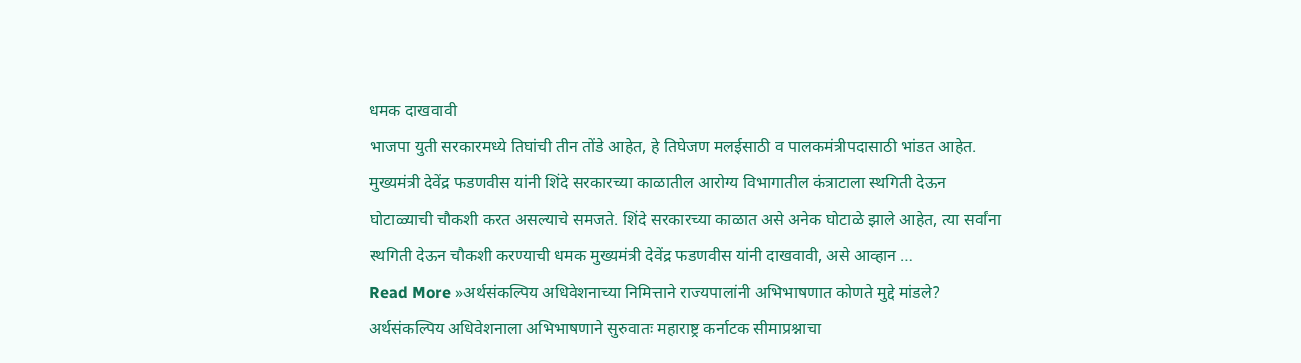धमक दाखवावी
भाजपा युती सरकारमध्ये तिघांची तीन तोंडे आहेत, हे तिघेजण मलईसाठी व पालकमंत्रीपदासाठी भांडत आहेत. मुख्यमंत्री देवेंद्र फडणवीस यांनी शिंदे सरकारच्या काळातील आरोग्य विभागातील कंत्राटाला स्थगिती देऊन घोटाळ्याची चौकशी करत असल्याचे समजते. शिंदे सरकारच्या काळात असे अनेक घोटाळे झाले आहेत, त्या सर्वांना स्थगिती देऊन चौकशी करण्याची धमक मुख्यमंत्री देवेंद्र फडणवीस यांनी दाखवावी, असे आव्हान …
Read More »अर्थसंकल्पिय अधिवेशनाच्या निमित्ताने राज्यपालांनी अभिभाषणात कोणते मुद्दे मांडले? अर्थसंकल्पिय अधिवेशनाला अभिभाषणाने सुरुवातः महाराष्ट्र कर्नाटक सीमाप्रश्नाचा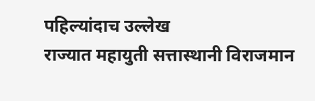पहिल्यांदाच उल्लेख
राज्यात महायुती सत्तास्थानी विराजमान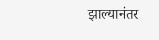झाल्यानंतर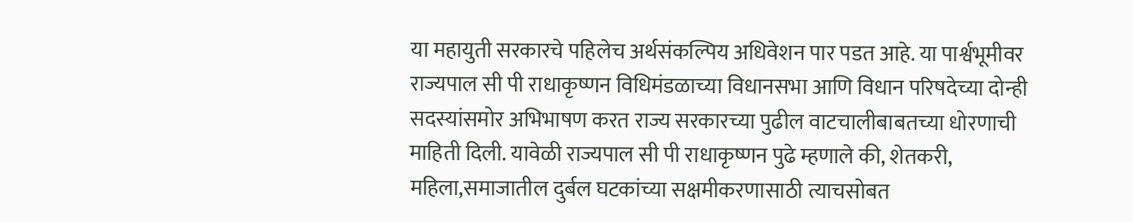या महायुती सरकारचे पहिलेच अर्थसंकल्पिय अधिवेशन पार पडत आहे. या पार्श्वभूमीवर राज्यपाल सी पी राधाकृष्णन विधिमंडळाच्या विधानसभा आणि विधान परिषदेच्या दोन्ही सदस्यांसमोर अभिभाषण करत राज्य सरकारच्या पुढील वाटचालीबाबतच्या धोरणाची माहिती दिली. यावेळी राज्यपाल सी पी राधाकृष्णन पुढे म्हणाले की, शेतकरी, महिला,समाजातील दुर्बल घटकांच्या सक्षमीकरणासाठी त्याचसोबत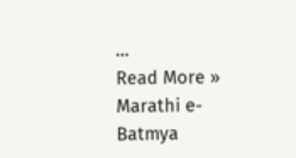…
Read More »
Marathi e-Batmya